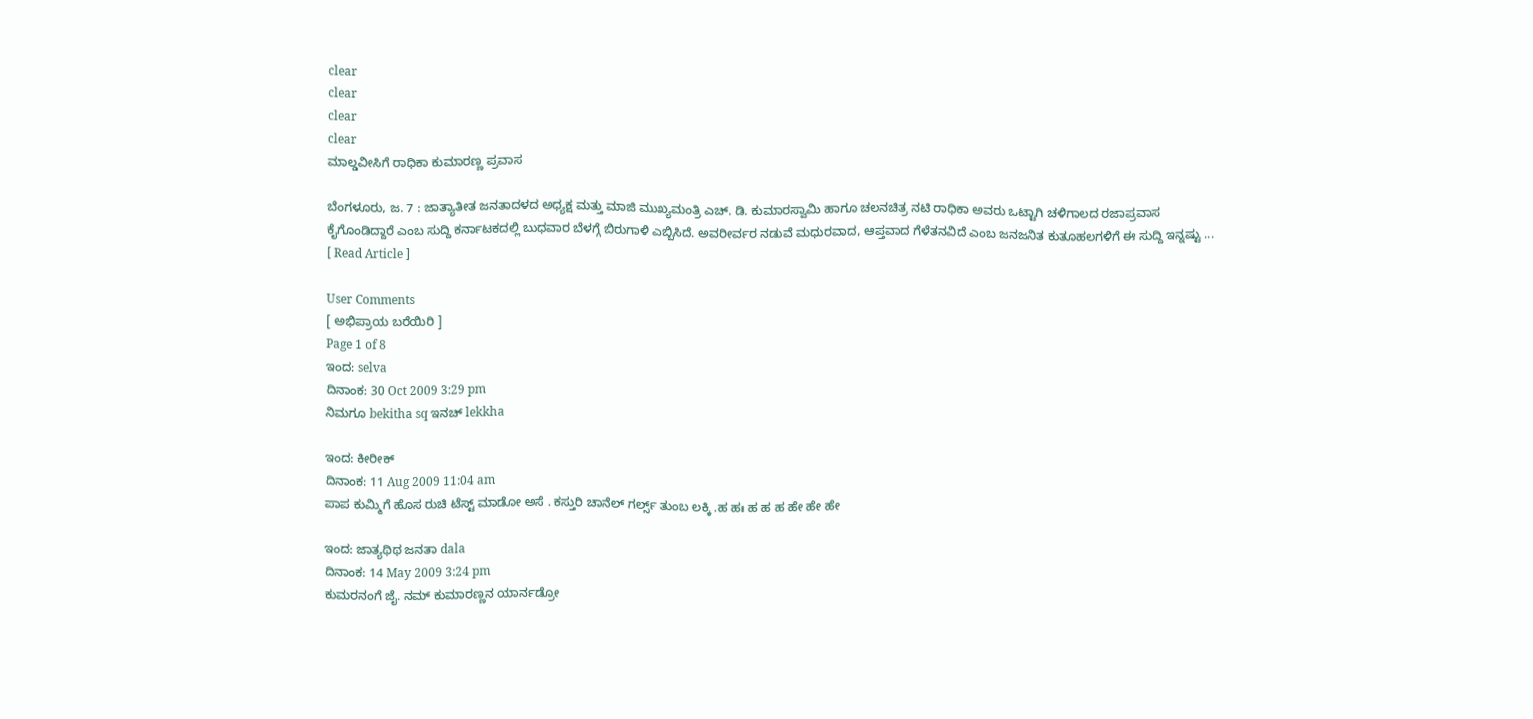clear
clear
clear
clear
ಮಾಲ್ಡವೀಸಿಗೆ ರಾಧಿಕಾ ಕುಮಾರಣ್ಣ ಪ್ರವಾಸ

ಬೆಂಗಳೂರು, ಜ. 7 : ಜಾತ್ಯಾತೀತ ಜನತಾದಳದ ಅಧ್ಯಕ್ಷ ಮತ್ತು ಮಾಜಿ ಮುಖ್ಯಮಂತ್ರಿ ಎಚ್. ಡಿ. ಕುಮಾರಸ್ವಾಮಿ ಹಾಗೂ ಚಲನಚಿತ್ರ ನಟಿ ರಾಧಿಕಾ ಅವರು ಒಟ್ಟಾಗಿ ಚಳಿಗಾಲದ ರಜಾಪ್ರವಾಸ ಕೈಗೊಂಡಿದ್ದಾರೆ ಎಂಬ ಸುದ್ದಿ ಕರ್ನಾಟಕದಲ್ಲಿ ಬುಧವಾರ ಬೆಳಗ್ಗೆ ಬಿರುಗಾಳಿ ಎಬ್ಬಿಸಿದೆ. ಅವರೀರ್ವರ ನಡುವೆ ಮಧುರವಾದ, ಆಪ್ತವಾದ ಗೆಳೆತನವಿದೆ ಎಂಬ ಜನಜನಿತ ಕುತೂಹಲಗಳಿಗೆ ಈ ಸುದ್ದಿ ಇನ್ನಷ್ಟು ...   [ Read Article ]

User Comments
[ ಅಭಿಪ್ರಾಯ ಬರೆಯಿರಿ ]
Page 1 of 8
ಇಂದ: selva
ದಿನಾಂಕ: 30 Oct 2009 3:29 pm
ನಿಮಗೂ bekitha sq ಇನಚ್ lekkha

ಇಂದ: ಕೀರೀಕ್
ದಿನಾಂಕ: 11 Aug 2009 11:04 am
ಪಾಪ ಕುಮ್ಮಿಗೆ ಹೊಸ ರುಚಿ ಟೆಸ್ಟ್ ಮಾಡೋ ಅಸೆ . ಕಸ್ತುರಿ ಚಾನೆಲ್ ಗರ್ಲ್ಸ್ ತುಂಬ ಲಕ್ಕಿ .ಹ ಹಃ ಹ ಹ ಹ ಹೇ ಹೇ ಹೇ

ಇಂದ: ಜಾತ್ಯಥಿಥ ಜನತಾ dala
ದಿನಾಂಕ: 14 May 2009 3:24 pm
ಕುಮರನಂಗೆ ಜೈ. ನಮ್ ಕುಮಾರಣ್ಣನ ಯಾರ್ನಡ್ರೋ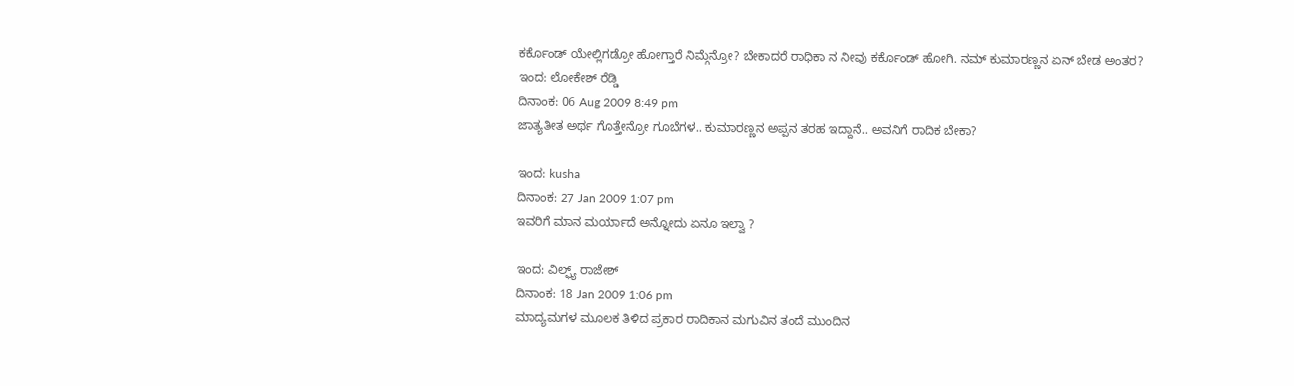ಕರ್ಕೊಂಡ್ ಯೇಲ್ಲಿಗಡ್ರೋ ಹೋಗ್ತಾರೆ ನಿಮ್ಗೆನ್ರೋ? ಬೇಕಾದರೆ ರಾಧಿಕಾ ನ ನೀವು ಕರ್ಕೊಂಡ್ ಹೋಗಿ. ನಮ್ ಕುಮಾರಣ್ಣನ ಏನ್ ಬೇಡ ಅಂತರ?
ಇಂದ: ಲೋಕೇಶ್ ರೆಡ್ಡಿ
ದಿನಾಂಕ: 06 Aug 2009 8:49 pm
ಜಾತ್ಯತೀತ ಅರ್ಥ ಗೊತ್ತೇನ್ರೋ ಗೂಬೆಗಳ.. ಕುಮಾರಣ್ಣನ ಅಪ್ಪನ ತರಹ ಇದ್ದಾನೆ.. ಅವನಿಗೆ ರಾದಿಕ ಬೇಕಾ?

ಇಂದ: kusha
ದಿನಾಂಕ: 27 Jan 2009 1:07 pm
ಇವರಿಗೆ ಮಾನ ಮರ್ಯಾದೆ ಅನ್ನೋದು ಏನೂ ಇಲ್ವಾ ?

ಇಂದ: ವಿಲ್ಫ್ಯ್ ರಾಜೇಶ್
ದಿನಾಂಕ: 18 Jan 2009 1:06 pm
ಮಾದ್ಯಮಗಳ ಮೂಲಕ ತಿಳಿದ ಪ್ರಕಾರ ರಾದಿಕಾನ ಮಗುವಿನ ತಂದೆ ಮುಂದಿನ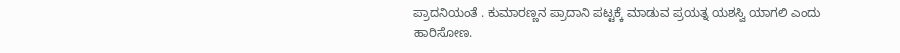ಪ್ರಾದನಿಯಂತೆ . ಕುಮಾರಣ್ಣನ ಪ್ರಾದಾನಿ ಪಟ್ಟಕ್ಕೆ ಮಾಡುವ ಪ್ರಯತ್ನ ಯಶಸ್ವಿ ಯಾಗಲಿ ಎಂದು ಹಾರಿಸೋಣ.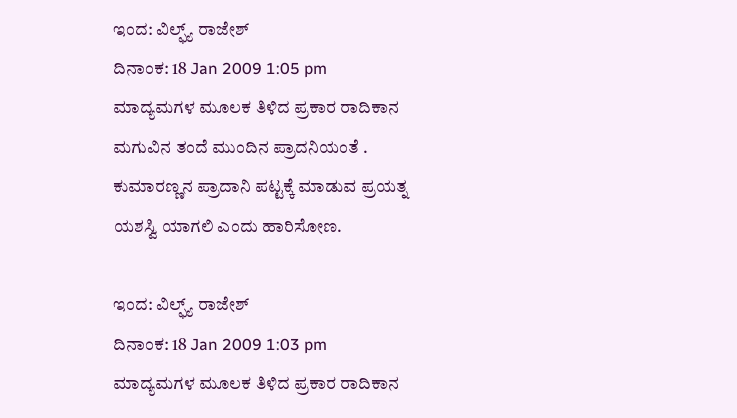ಇಂದ: ವಿಲ್ಫ್ಯ್ ರಾಜೇಶ್
ದಿನಾಂಕ: 18 Jan 2009 1:05 pm
ಮಾದ್ಯಮಗಳ ಮೂಲಕ ತಿಳಿದ ಪ್ರಕಾರ ರಾದಿಕಾನ ಮಗುವಿನ ತಂದೆ ಮುಂದಿನ ಪ್ರಾದನಿಯಂತೆ . ಕುಮಾರಣ್ಣನ ಪ್ರಾದಾನಿ ಪಟ್ಟಕ್ಕೆ ಮಾಡುವ ಪ್ರಯತ್ನ ಯಶಸ್ವಿ ಯಾಗಲಿ ಎಂದು ಹಾರಿಸೋಣ.

ಇಂದ: ವಿಲ್ಫ್ಯ್ ರಾಜೇಶ್
ದಿನಾಂಕ: 18 Jan 2009 1:03 pm
ಮಾದ್ಯಮಗಳ ಮೂಲಕ ತಿಳಿದ ಪ್ರಕಾರ ರಾದಿಕಾನ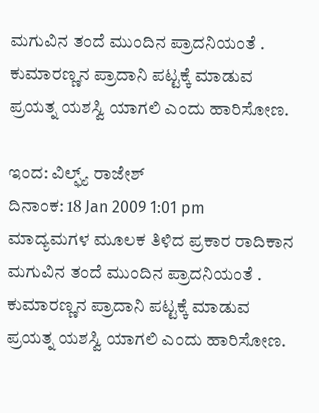ಮಗುವಿನ ತಂದೆ ಮುಂದಿನ ಪ್ರಾದನಿಯಂತೆ . ಕುಮಾರಣ್ಣನ ಪ್ರಾದಾನಿ ಪಟ್ಟಕ್ಕೆ ಮಾಡುವ ಪ್ರಯತ್ನ ಯಶಸ್ವಿ ಯಾಗಲಿ ಎಂದು ಹಾರಿಸೋಣ.

ಇಂದ: ವಿಲ್ಫ್ಯ್ ರಾಜೇಶ್
ದಿನಾಂಕ: 18 Jan 2009 1:01 pm
ಮಾದ್ಯಮಗಳ ಮೂಲಕ ತಿಳಿದ ಪ್ರಕಾರ ರಾದಿಕಾನ ಮಗುವಿನ ತಂದೆ ಮುಂದಿನ ಪ್ರಾದನಿಯಂತೆ . ಕುಮಾರಣ್ಣನ ಪ್ರಾದಾನಿ ಪಟ್ಟಕ್ಕೆ ಮಾಡುವ ಪ್ರಯತ್ನ ಯಶಸ್ವಿ ಯಾಗಲಿ ಎಂದು ಹಾರಿಸೋಣ.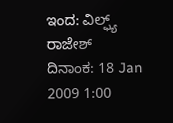ಇಂದ: ವಿಲ್ಫ್ಯ್ ರಾಜೇಶ್
ದಿನಾಂಕ: 18 Jan 2009 1:00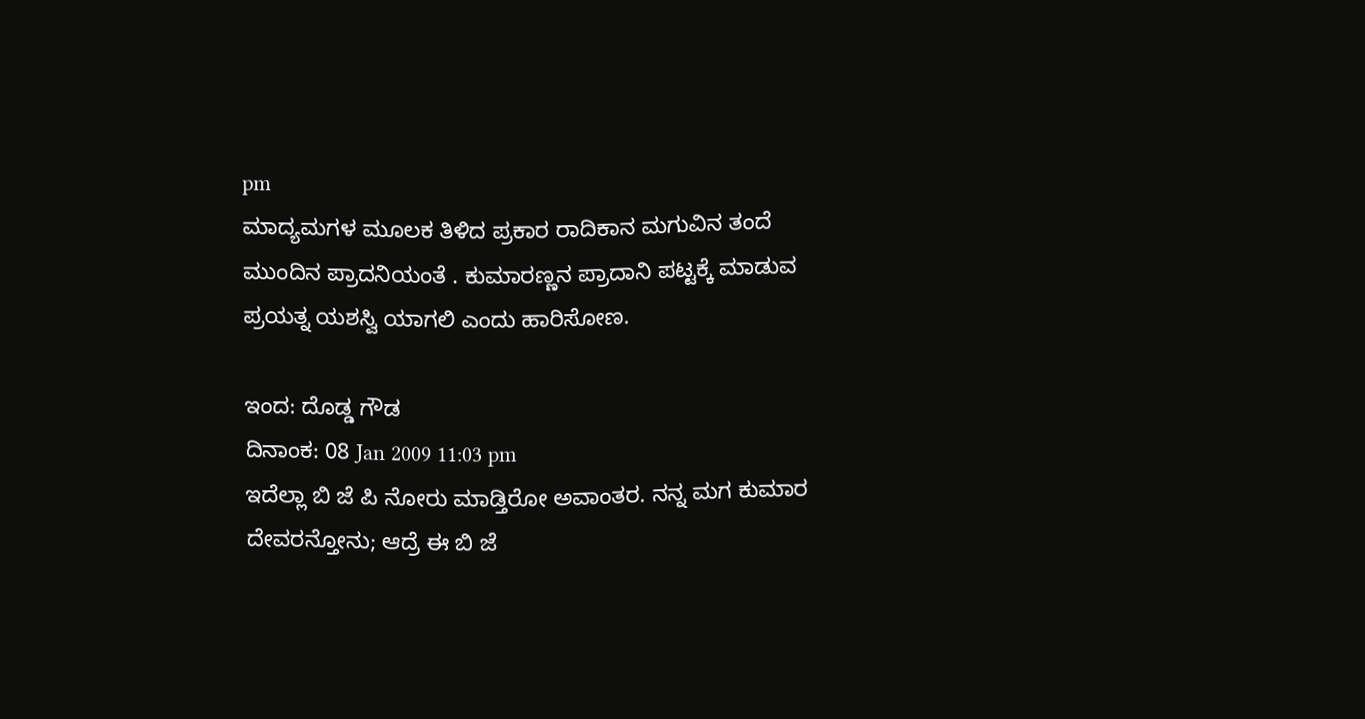pm
ಮಾದ್ಯಮಗಳ ಮೂಲಕ ತಿಳಿದ ಪ್ರಕಾರ ರಾದಿಕಾನ ಮಗುವಿನ ತಂದೆ ಮುಂದಿನ ಪ್ರಾದನಿಯಂತೆ . ಕುಮಾರಣ್ಣನ ಪ್ರಾದಾನಿ ಪಟ್ಟಕ್ಕೆ ಮಾಡುವ ಪ್ರಯತ್ನ ಯಶಸ್ವಿ ಯಾಗಲಿ ಎಂದು ಹಾರಿಸೋಣ.

ಇಂದ: ದೊಡ್ಡ ಗೌಡ
ದಿನಾಂಕ: 08 Jan 2009 11:03 pm
ಇದೆಲ್ಲಾ ಬಿ ಜೆ ಪಿ ನೋರು ಮಾಡ್ತಿರೋ ಅವಾಂತರ. ನನ್ನ ಮಗ ಕುಮಾರ ದೇವರನ್ತೋನು; ಆದ್ರೆ ಈ ಬಿ ಜೆ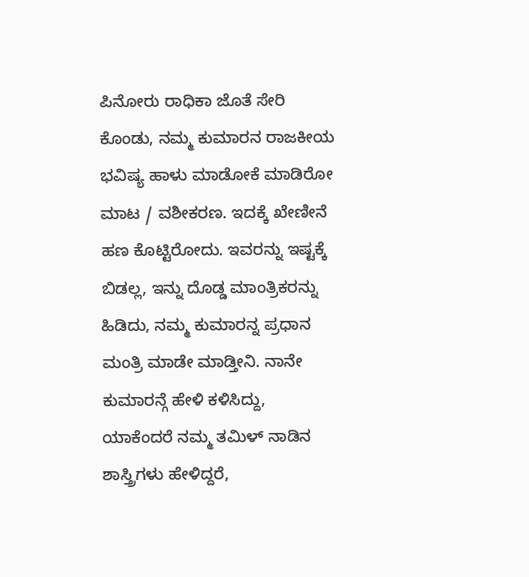ಪಿನೋರು ರಾಧಿಕಾ ಜೊತೆ ಸೇರಿ ಕೊಂಡು, ನಮ್ಮ ಕುಮಾರನ ರಾಜಕೀಯ ಭವಿಷ್ಯ ಹಾಳು ಮಾಡೋಕೆ ಮಾಡಿರೋ ಮಾಟ / ವಶೀಕರಣ. ಇದಕ್ಕೆ ಖೇಣೀನೆ ಹಣ ಕೊಟ್ಟಿರೋದು. ಇವರನ್ನು ಇಷ್ಟಕ್ಕೆ ಬಿಡಲ್ಲ, ಇನ್ನು ದೊಡ್ಡ ಮಾಂತ್ರಿಕರನ್ನು ಹಿಡಿದು, ನಮ್ಮ ಕುಮಾರನ್ನ ಪ್ರಧಾನ ಮಂತ್ರಿ ಮಾಡೇ ಮಾಡ್ತೀನಿ. ನಾನೇ ಕುಮಾರನ್ಗೆ ಹೇಳಿ ಕಳಿಸಿದ್ದು, ಯಾಕೆಂದರೆ ನಮ್ಮ ತಮಿಳ್ ನಾಡಿನ ಶಾಸ್ತ್ರಿಗಳು ಹೇಳಿದ್ದರೆ,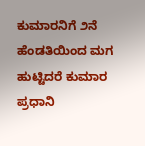ಕುಮಾರನಿಗೆ ೨ನೆ ಹೆಂಡತಿಯಿಂದ ಮಗ ಹುಟ್ಟಿದರೆ ಕುಮಾರ ಪ್ರಧಾನಿ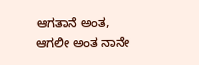ಆಗತಾನೆ ಅಂತ, ಆಗಲೀ ಅಂತ ನಾನೇ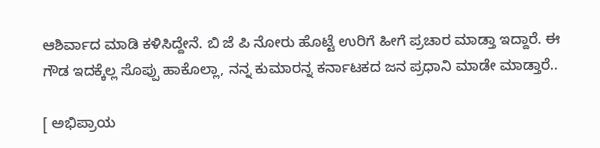ಆಶಿರ್ವಾದ ಮಾಡಿ ಕಳಿಸಿದ್ದೇನೆ. ಬಿ ಜೆ ಪಿ ನೋರು ಹೊಟ್ಟೆ ಉರಿಗೆ ಹೀಗೆ ಪ್ರಚಾರ ಮಾಡ್ತಾ ಇದ್ದಾರೆ. ಈ ಗೌಡ ಇದಕ್ಕೆಲ್ಲ ಸೊಪ್ಪು ಹಾಕೊಲ್ಲಾ, ನನ್ನ ಕುಮಾರನ್ನ ಕರ್ನಾಟಕದ ಜನ ಪ್ರಧಾನಿ ಮಾಡೇ ಮಾಡ್ತಾರೆ..

[ ಅಭಿಪ್ರಾಯ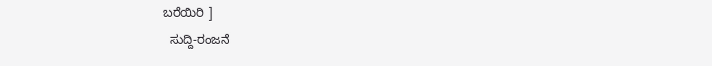ಬರೆಯಿರಿ ]
  ಸುದ್ದಿ-ರಂಜನೆ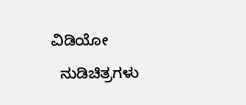ವಿಡಿಯೋ
  ನುಡಿಚಿತ್ರಗಳು